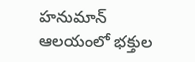హనుమాన్ ఆలయంలో భక్తుల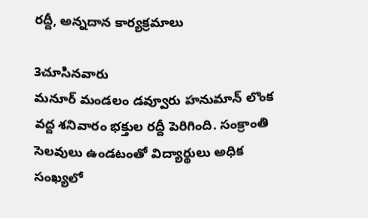రద్దీ, అన్నదాన కార్యక్రమాలు

3చూసినవారు
మనూర్ మండలం డవ్వూరు హనుమాన్ లొంక వద్ద శనివారం భక్తుల రద్దీ పెరిగింది. సంక్రాంతి సెలవులు ఉండటంతో విద్యార్థులు అధిక సంఖ్యలో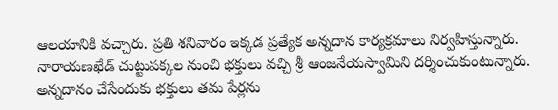ఆలయానికి వచ్చారు. ప్రతి శనివారం ఇక్కడ ప్రత్యేక అన్నదాన కార్యక్రమాలు నిర్వహిస్తున్నారు. నారాయణఖేడ్ చుట్టుపక్కల నుంచి భక్తులు వచ్చి శ్రీ ఆంజనేయస్వామిని దర్శించుకుంటున్నారు. అన్నదానం చేసేందుకు భక్తులు తమ పేర్లను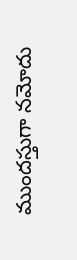ముందస్తుగా నమోదు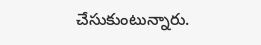చేసుకుంటున్నారు.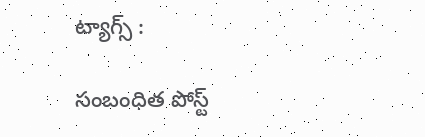ట్యాగ్స్ :

సంబంధిత పోస్ట్